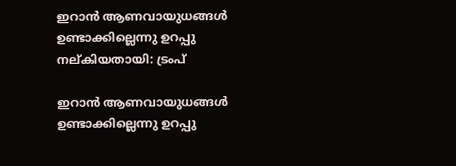ഇറാന്‍ ആണവായുധങ്ങള്‍ ഉണ്ടാക്കില്ലെന്നു ഉറപ്പു നല്കിയതായി: ട്രംപ്

ഇറാന്‍ ആണവായുധങ്ങള്‍ ഉണ്ടാക്കില്ലെന്നു ഉറപ്പു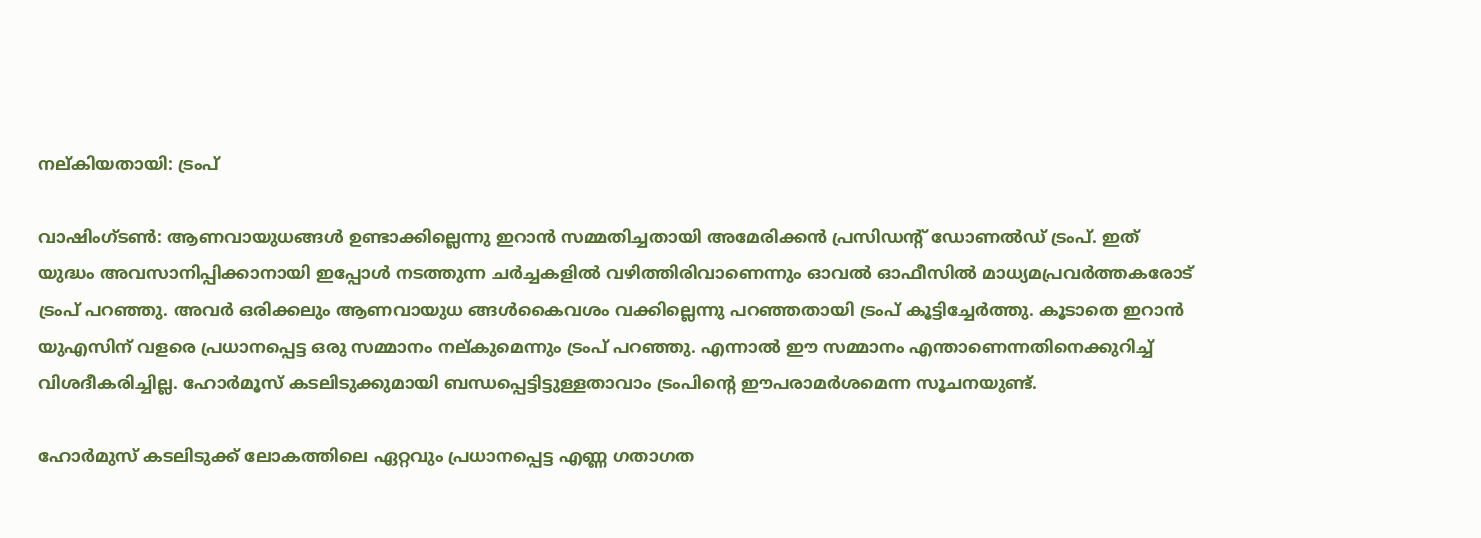നല്കിയതായി: ട്രംപ്

വാഷിംഗ്ടണ്‍: ആണവായുധങ്ങള്‍ ഉണ്ടാക്കില്ലെന്നു ഇറാന്‍ സമ്മതിച്ചതായി അമേരിക്കന്‍ പ്രസിഡന്റ് ഡോണല്‍ഡ് ട്രംപ്. ഇത് യുദ്ധം അവസാനിപ്പിക്കാനായി ഇപ്പോള്‍ നടത്തുന്ന ചര്‍ച്ചകളില്‍ വഴിത്തിരിവാണെന്നും ഓവല്‍ ഓഫീസില്‍ മാധ്യമപ്രവര്‍ത്തകരോട് ട്രംപ് പറഞ്ഞു. അവര്‍ ഒരിക്കലും ആണവായുധ ങ്ങള്‍കൈവശം വക്കില്ലെന്നു പറഞ്ഞതായി ട്രംപ് കൂട്ടിച്ചേര്‍ത്തു. കൂടാതെ ഇറാന്‍ യുഎസിന് വളരെ പ്രധാനപ്പെട്ട ഒരു സമ്മാനം നല്കുമെന്നും ട്രംപ് പറഞ്ഞു. എന്നാല്‍ ഈ സമ്മാനം എന്താണെന്നതിനെക്കുറിച്ച് വിശദീകരിച്ചില്ല. ഹോര്‍മൂസ് കടലിടുക്കുമായി ബന്ധപ്പെട്ടിട്ടുള്ളതാവാം ട്രംപിന്റെ ഈപരാമര്‍ശമെന്ന സൂചനയുണ്ട്.

ഹോര്‍മുസ് കടലിടുക്ക് ലോകത്തിലെ ഏറ്റവും പ്രധാനപ്പെട്ട എണ്ണ ഗതാഗത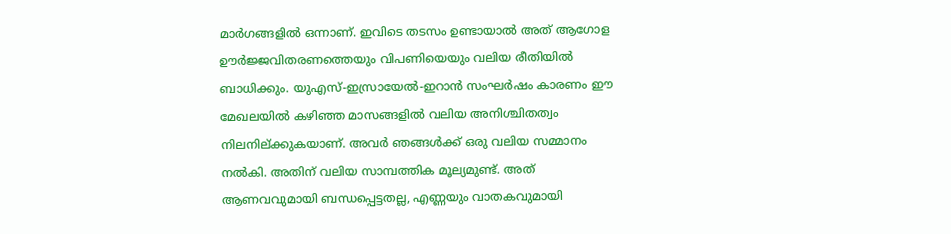മാര്‍ഗങ്ങളില്‍ ഒന്നാണ്. ഇവിടെ തടസം ഉണ്ടായാല്‍ അത് ആഗോള ഊര്‍ജ്ജവിതരണത്തെയും വിപണിയെയും വലിയ രീതിയില്‍ ബാധിക്കും. യുഎസ്-ഇസ്രായേല്‍-ഇറാന്‍ സംഘര്‍ഷം കാരണം ഈ മേഖലയില്‍ കഴിഞ്ഞ മാസങ്ങളില്‍ വലിയ അനിശ്ചിതത്വം നിലനില്ക്കുകയാണ്. അവര്‍ ഞങ്ങള്‍ക്ക് ഒരു വലിയ സമ്മാനം നല്‍കി. അതിന് വലിയ സാമ്പത്തിക മൂല്യമുണ്ട്. അത് ആണവവുമായി ബന്ധപ്പെട്ടതല്ല, എണ്ണയും വാതകവുമായി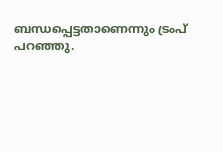ബന്ധപ്പെട്ടതാണെന്നും ട്രംപ് പറഞ്ഞു.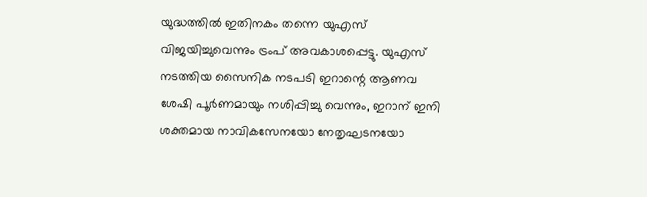യുദ്ധത്തില്‍ ഇതിനകം തന്നെ യുഎസ് വിജയിച്ചുവെന്നും ട്രംപ് അവകാശപ്പെട്ടു. യുഎസ് നടത്തിയ സൈനിക നടപടി ഇറാന്റെ ആണവ ശേഷി പൂര്‍ണമായും നശിപ്പിച്ചു വെന്നും, ഇറാന് ഇനി ശക്തമായ നാവികസേനയോ നേതൃഘടനയോ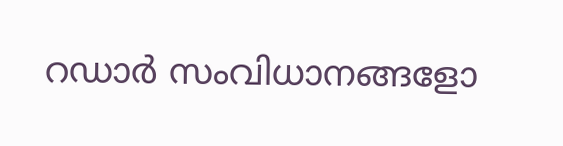റഡാര്‍ സംവിധാനങ്ങളോ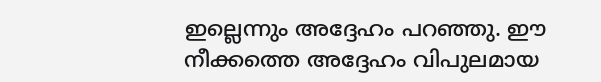ഇല്ലെന്നും അദ്ദേഹം പറഞ്ഞു. ഈ നീക്കത്തെ അദ്ദേഹം വിപുലമായ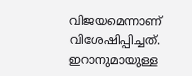വിജയമെന്നാണ് വിശേഷിപ്പിച്ചത്. ഇറാനുമായുള്ള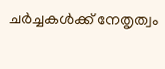ചര്‍ച്ചകള്‍ക്ക് നേതൃത്വം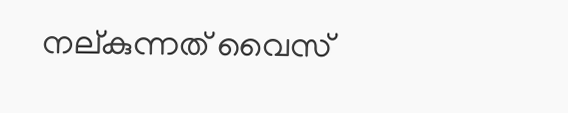നല്കുന്നത് വൈസ്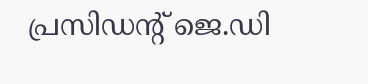പ്രസിഡന്റ് ജെ.ഡി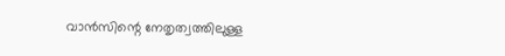വാന്‍സിന്റെ നേതൃത്വത്തിലുള്ള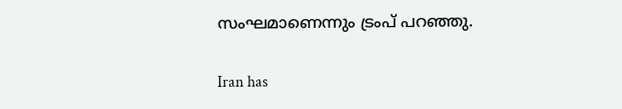സംഘമാണെന്നും ട്രംപ് പറഞ്ഞു.

Iran has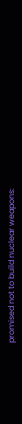promised not to build nuclear weapons: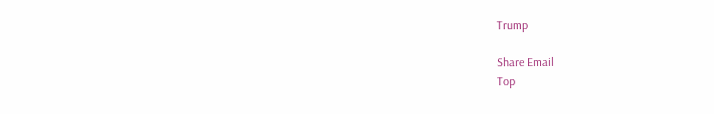Trump

Share Email
Top